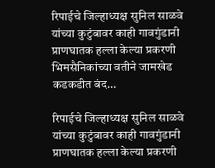रिपाईचे जिल्हाध्यक्ष सुनिल साळवे यांच्या कुटुंबावर काही गावगुंडानी प्राणघातक हल्ला केल्या प्रकरणी भिमसैनिकांच्या वतीने जामखेड कडकडीत बंद…

रिपाईचे जिल्हाध्यक्ष सुनिल साळवे यांच्या कुटुंबावर काही गावगुंडानी प्राणघातक हल्ला केल्या प्रकरणी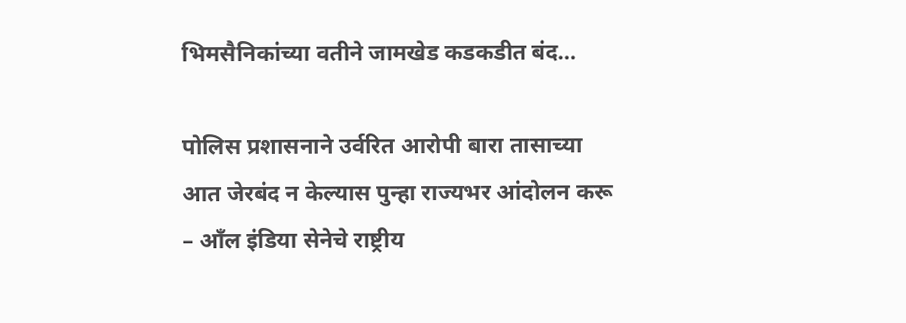भिमसैनिकांच्या वतीने जामखेड कडकडीत बंद…

पोलिस प्रशासनाने उर्वरित आरोपी बारा तासाच्या आत जेरबंद न केल्यास पुन्हा राज्यभर आंदोलन करू – आँल इंडिया सेनेचे राष्ट्रीय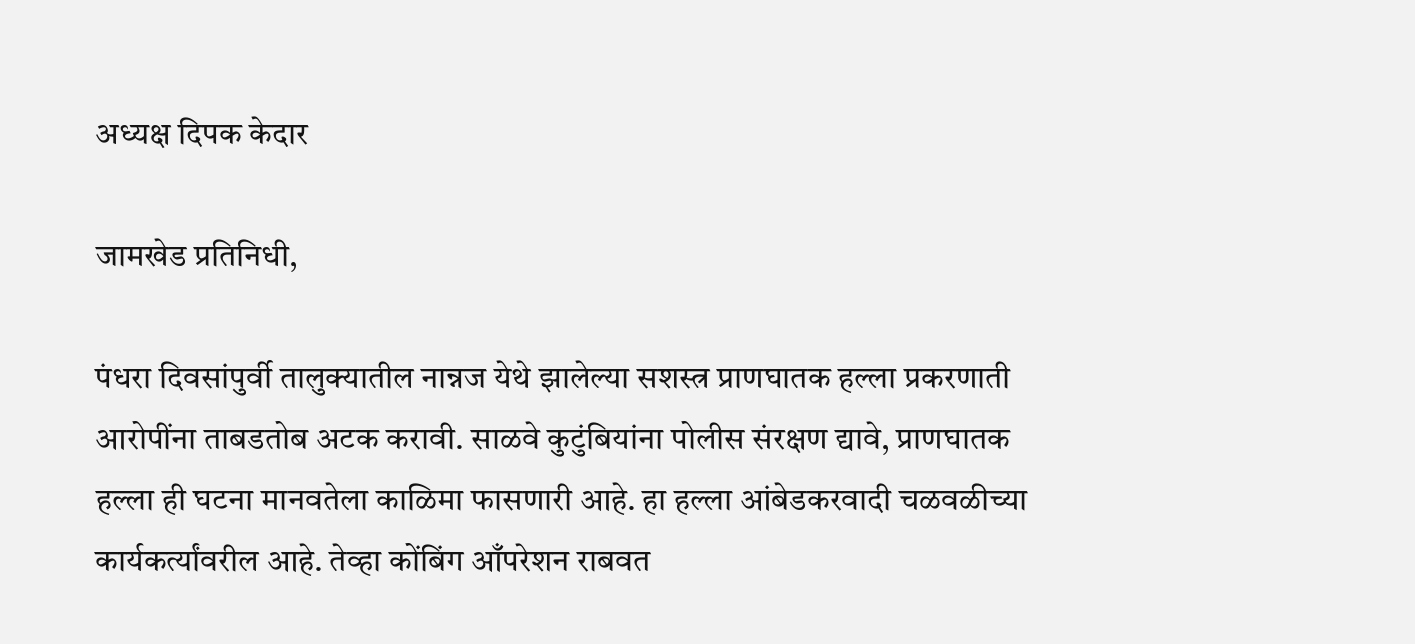अध्यक्ष दिपक केदार

जामखेड प्रतिनिधी,

पंधरा दिवसांपुर्वी तालुक्यातील नान्नज येथे झालेल्या सशस्त्र प्राणघातक हल्ला प्रकरणाती आरोपींना ताबडतोब अटक करावी. साळवे कुटुंबियांना पोलीस संरक्षण द्यावे, प्राणघातक हल्ला ही घटना मानवतेला काळिमा फासणारी आहे. हा हल्ला आंबेडकरवादी चळवळीच्या कार्यकर्त्यांवरील आहे. तेव्हा कोंबिंग आँपरेशन राबवत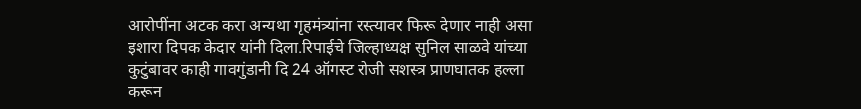आरोपींना अटक करा अन्यथा गृहमंत्र्यांना रस्त्यावर फिरू देणार नाही असा इशारा दिपक केदार यांनी दिला.रिपाईचे जिल्हाध्यक्ष सुनिल साळवे यांच्या कुटुंबावर काही गावगुंडानी दि 24 ऑगस्ट रोजी सशस्त्र प्राणघातक हल्ला करून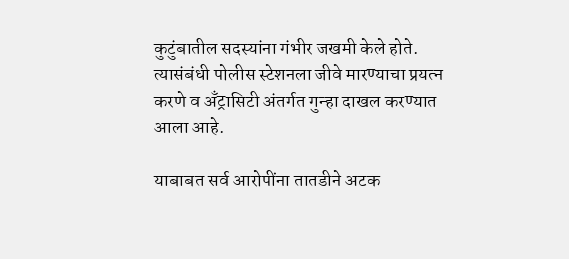कुटुंबातील सदस्यांना गंभीर जखमी केले होते. त्यासंबंधी पोलीस स्टेशनला जीवे मारण्याचा प्रयत्न करणे व अँट्रासिटी अंतर्गत गुन्हा दाखल करण्यात आला आहे.

याबाबत सर्व आरोपींना तातडीने अटक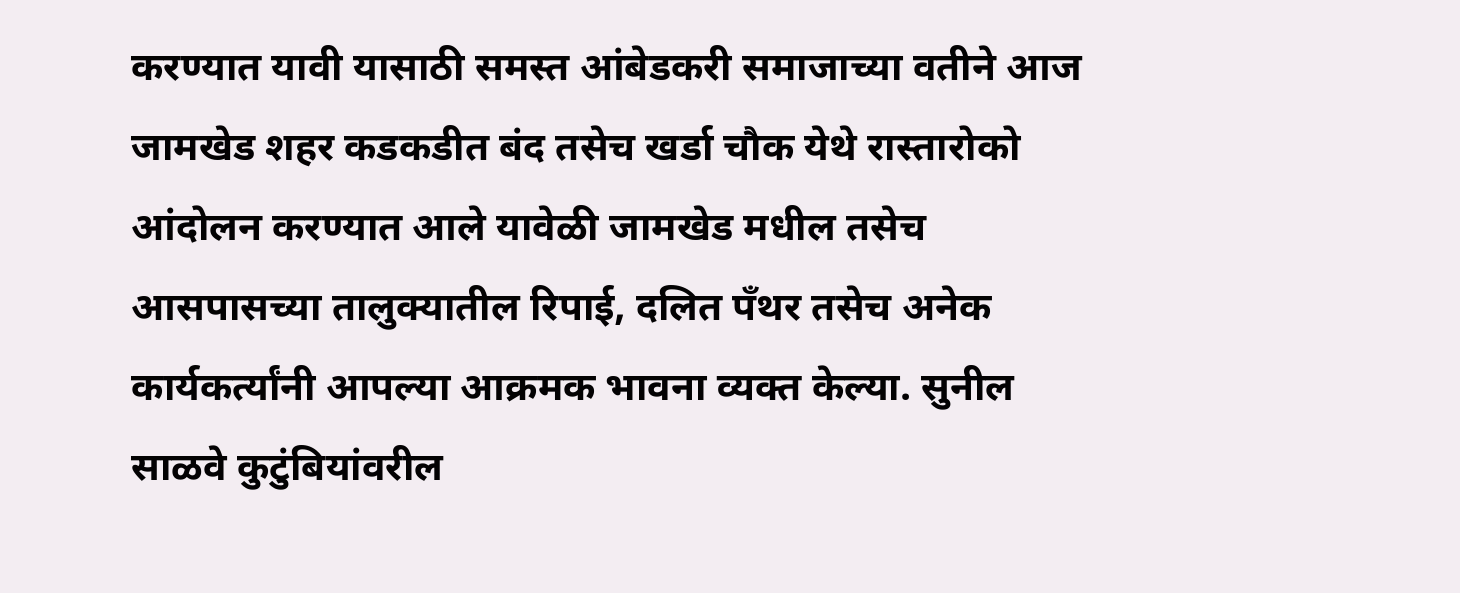करण्यात यावी यासाठी समस्त आंबेडकरी समाजाच्या वतीने आज जामखेड शहर कडकडीत बंद तसेच खर्डा चौक येथे रास्तारोको आंदोलन करण्यात आले यावेळी जामखेड मधील तसेच आसपासच्या तालुक्यातील रिपाई, दलित पँथर तसेच अनेक कार्यकर्त्यांनी आपल्या आक्रमक भावना व्यक्त केल्या. सुनील साळवे कुटुंबियांवरील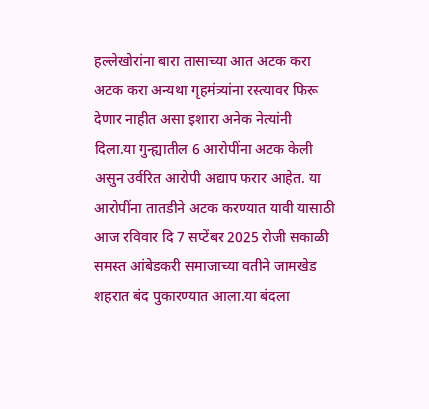हल्लेखोरांना बारा तासाच्या आत अटक करा अटक करा अन्यथा गृहमंत्र्यांना रस्त्यावर फिरू देणार नाहीत असा इशारा अनेक नेत्यांनी दिला.या गुन्ह्यातील 6 आरोपींना अटक केली असुन उर्वरित आरोपी अद्याप फरार आहेत. या आरोपींना तातडीने अटक करण्यात यावी यासाठी आज रविवार दि 7 सप्टेंबर 2025 रोजी सकाळी समस्त आंबेडकरी समाजाच्या वतीने जामखेड शहरात बंद पुकारण्यात आला.या बंदला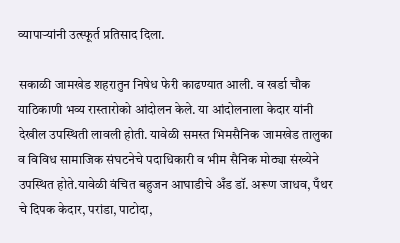व्यापार्‍यांनी उत्स्फूर्त प्रतिसाद दिला.

सकाळी जामखेड शहरातुन निषेध फेरी काढण्यात आली. व खर्डा चौक याठिकाणी भव्य रास्तारोको आंदोलन केले. या आंदोलनाला केदार यांनी देखील उपस्थिती लावली होती. यावेळी समस्त भिमसैनिक जामखेड तालुका व विविध सामाजिक संघटनेचे पदाधिकारी व भीम सैनिक मोठ्या संख्येने उपस्थित होते.यावेळी वंचित बहुजन आघाडीचे अँड डॉ. अरूण जाधव, पँथर चे दिपक केदार, परांडा, पाटोदा,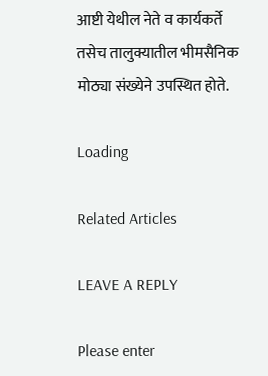आष्टी येथील नेते व कार्यकर्ते तसेच तालुक्यातील भीमसैनिक मोठ्या संख्येने उपस्थित होते.

Loading

Related Articles

LEAVE A REPLY

Please enter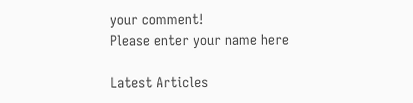your comment!
Please enter your name here

Latest Articles